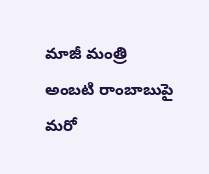మాజీ మంత్రి అంబటి రాంబాబుపై మరో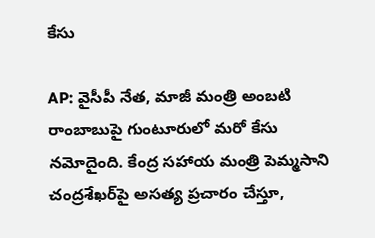కేసు

AP: వైసీపీ నేత, మాజీ మంత్రి అంబటి రాంబాబుపై గుంటూరులో మరో కేసు నమోదైంది. కేంద్ర సహాయ మంత్రి పెమ్మసాని చంద్రశేఖర్‌పై అసత్య ప్రచారం చేస్తూ,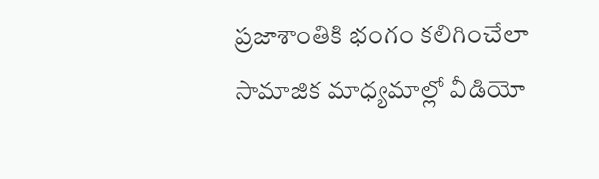ప్రజాశాంతికి భంగం కలిగించేలా సామాజిక మాధ్యమాల్లో వీడియో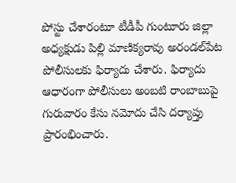పోస్టు చేశారంటూ టీడీపీ గుంటూరు జిల్లా అధ్యక్షుడు పిల్లి మాణిక్యరావు అరండల్‌పేట పోలీసులకు ఫిర్యాదు చేశారు. ఫిర్యాదు ఆధారంగా పోలీసులు అంబటి రాంబాబుపై గురువారం కేసు నమోదు చేసి దర్యాప్తు ప్రారంభించారు.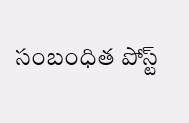సంబంధిత పోస్ట్